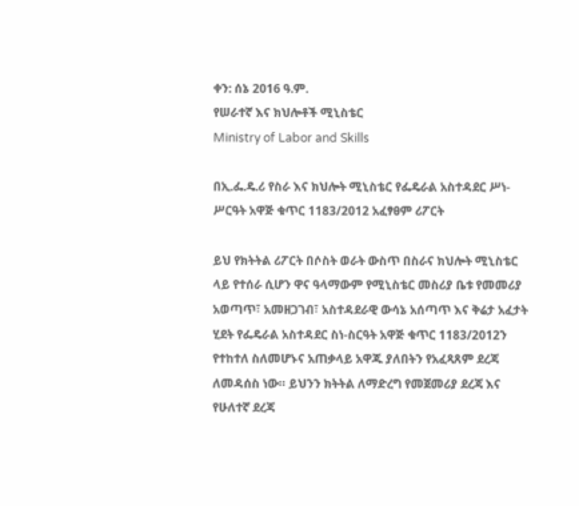ቀን: ሰኔ 2016 ዓ.ም.
የሠራተኛ እና ክህሎቶች ሚኒስቴር
Ministry of Labor and Skills

በኢ.ፌ.ዴ.ሪ የስራ እና ክህሎት ሚኒስቴር የፌዴራል አስተዳደር ሥነ-ሥርዓት አዋጅ ቁጥር 1183/2012 አፈፃፀም ሪፖርት

ይህ የክትትል ሪፖርት በሶስት ወራት ውስጥ በስራና ክህሎት ሚኒስቴር ላይ የተሰራ ሲሆን ዋና ዓላማውም የሚኒስቴር መስሪያ ቤቱ የመመሪያ አወጣጥ፣ አመዘጋገብ፣ አስተዳደራዊ ውሳኔ አሰጣጥ እና ቅሬታ አፈታት ሂደት የፌዴራል አስተዳደር ስነ-ስርዓት አዋጅ ቁጥር 1183/2012ን የተከተለ ስለመሆኑና አጠቃላይ አዋጁ ያለበትን የአፈጻጸም ደረጃ ለመዳሰስ ነው። ይህንን ክትትል ለማድረግ የመጀመሪያ ደረጃ እና የሁለተኛ ደረጃ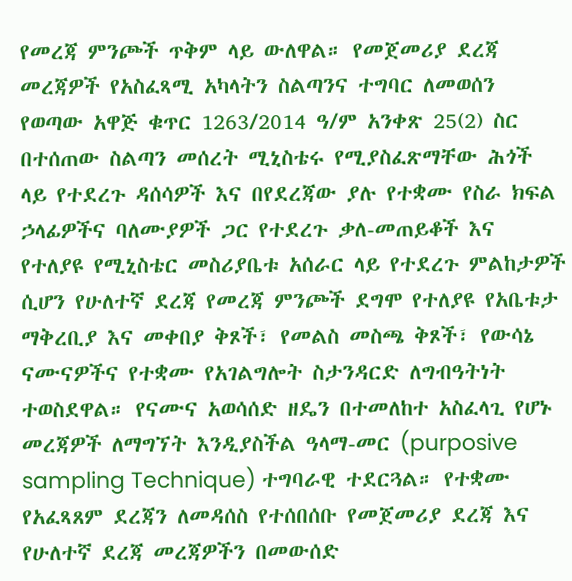የመረጃ ምንጮች ጥቅም ላይ ውለዋል። የመጀመሪያ ደረጃ መረጃዎች የአስፈጻሚ አካላትን ስልጣንና ተግባር ለመወሰን የወጣው አዋጅ ቁጥር 1263/2014 ዓ/ም አንቀጽ 25(2) ስር በተሰጠው ስልጣን መሰረት ሚኒስቴሩ የሚያስፈጽማቸው ሕጎች ላይ የተደረጉ ዳሰሳዎች እና በየደረጃው ያሉ የተቋሙ የስራ ክፍል ኃላፊዎችና ባለሙያዎች ጋር የተደረጉ ቃለ-መጠይቆች እና የተለያዩ የሚኒስቴር መስሪያቤቱ አሰራር ላይ የተደረጉ ምልከታዎች ሲሆን የሁለተኛ ደረጃ የመረጃ ምንጮች ደግሞ የተለያዩ የአቤቱታ ማቅረቢያ እና መቀበያ ቅጾች፣ የመልስ መስጫ ቅጾች፣ የውሳኔ ናሙናዎችና የተቋሙ የአገልግሎት ስታንዳርድ ለግብዓትነት ተወስደዋል። የናሙና አወሳሰድ ዘዴን በተመለከተ አስፈላጊ የሆኑ መረጃዎች ለማግኘት እንዲያስችል ዓላማ-መር (purposive sampling Technique) ተግባራዊ ተደርጓል። የተቋሙ የአፈጻጸም ደረጃን ለመዳሰስ የተሰበሰቡ የመጀመሪያ ደረጃ እና የሁለተኛ ደረጃ መረጃዎችን በመውሰድ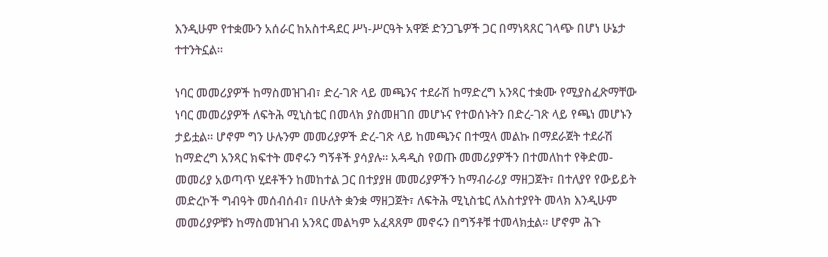እንዲሁም የተቋሙን አሰራር ከአስተዳደር ሥነ-ሥርዓት አዋጅ ድንጋጌዎች ጋር በማነጻጸር ገላጭ በሆነ ሁኔታ ተተንትኗል።

ነባር መመሪያዎች ከማስመዝገብ፣ ድረ-ገጽ ላይ መጫንና ተደራሽ ከማድረግ አንጻር ተቋሙ የሚያስፈጽማቸው ነባር መመሪያዎች ለፍትሕ ሚኒስቴር በመላክ ያስመዘገበ መሆኑና የተወሰኑትን በድረ-ገጽ ላይ የጫነ መሆኑን ታይቷል። ሆኖም ግን ሁሉንም መመሪያዎች ድረ-ገጽ ላይ ከመጫንና በተሟላ መልኩ በማደራጀት ተደራሽ ከማድረግ አንጻር ክፍተት መኖሩን ግኝቶች ያሳያሉ። አዳዲስ የወጡ መመሪያዎችን በተመለከተ የቅድመ-መመሪያ አወጣጥ ሂደቶችን ከመከተል ጋር በተያያዘ መመሪያዎችን ከማብራሪያ ማዘጋጀት፣ በተለያየ የውይይት መድረኮች ግብዓት መሰብሰብ፣ በሁለት ቋንቋ ማዘጋጀት፣ ለፍትሕ ሚኒስቴር ለአስተያየት መላክ እንዲሁም መመሪያዎቹን ከማስመዝገብ አንጻር መልካም አፈጻጸም መኖሩን በግኝቶቹ ተመላክቷል። ሆኖም ሕጉ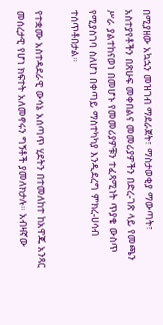በሚያዘው አኳኋን መዝገብ ማደራጀት፣ ማስታወቂያ ማውጣት፣ አስተያየቶችን በጽሁፍ መቀበልና መመሪያዎችን በድረ-ገጽ ላይ የመጫን ሥራ ያልተከናወነ በመሆኑ የመመሪያዎቹን ተፈጻሚነት ጥያቄ ውስጥ የሚያስገባ ስለሆነ በቀጣይ ማስተካካያ እንዲደረግ ምክረ-ሀሳብ ተሰጥቶበታል።

የተቋሙ አስተዳደራዊ ውሳኔ አሰጣጥ ሂደትን በተመለከተ ከአዋጁ አንጻር መሰረታዊ የሆነ ክፍተት አለመኖሩን ግኝቶች ያመለክታሉ። አብዛኛው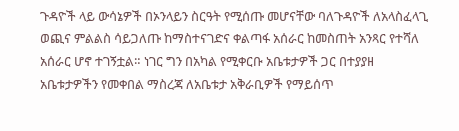ጉዳዮች ላይ ውሳኔዎች በኦንላይን ስርዓት የሚሰጡ መሆናቸው ባለጉዳዮች ለአላስፈላጊ ወጪና ምልልስ ሳይጋለጡ ከማስተናገድና ቀልጣፋ አሰራር ከመስጠት አንጻር የተሻለ አሰራር ሆኖ ተገኝቷል። ነገር ግን በአካል የሚቀርቡ አቤቱታዎች ጋር በተያያዘ አቤቱታዎችን የመቀበል ማስረጃ ለአቤቱታ አቅራቢዎች የማይሰጥ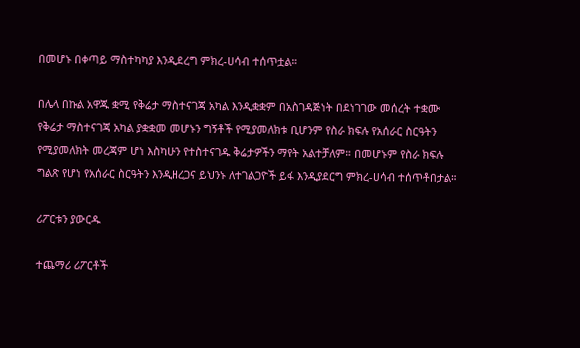በመሆኑ በቀጣይ ማስተካካያ እንዲደረግ ምክረ-ሀሳብ ተሰጥቷል።

በሌላ በኩል አዋጁ ቋሚ የቅሬታ ማስተናገጃ አካል እንዲቋቋም በአስገዳጅነት በደነገገው መሰረት ተቋሙ የቅሬታ ማስተናገጃ አካል ያቋቋመ መሆኑን ግኝቶች የሚያመለክቱ ቢሆንም የስራ ክፍሉ የአሰራር ስርዓትን የሚያመለክት መረጃም ሆነ እስካሁን የተስተናገዱ ቅሬታዎችን ማየት አልተቻለም። በመሆኑም የስራ ክፍሉ ግልጽ የሆነ የአሰራር ስርዓትን እንዲዘረጋና ይህንኑ ለተገልጋዮች ይፋ እንዲያደርግ ምክረ-ሀሳብ ተሰጥቶበታል።

ሪፖርቱን ያውርዱ

ተጨማሪ ሪፖርቶች